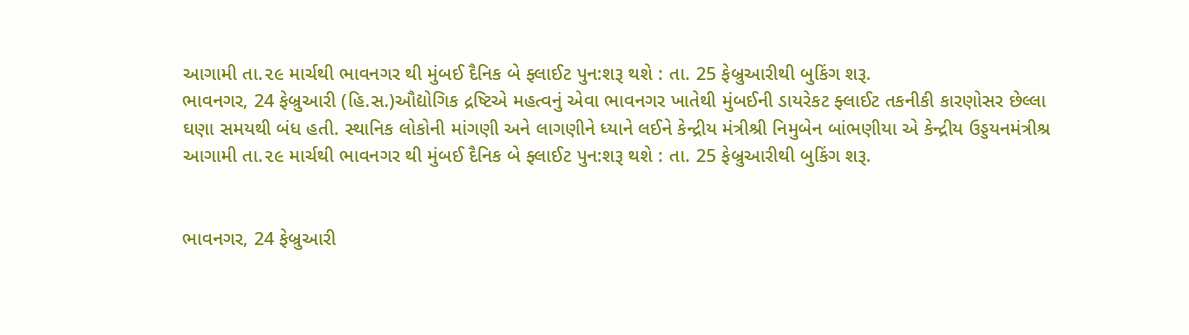આગામી તા.૨૯ માર્ચથી ભાવનગર થી મુંબઈ દૈનિક બે ફ્લાઈટ પુન:શરૂ થશે : તા. 25 ફેબ્રુઆરીથી બુકિંગ શરૂ.
ભાવનગર, 24 ફેબ્રુઆરી (હિ.સ.)ઔદ્યોગિક દ્રષ્ટિએ મહત્વનું એવા ભાવનગર ખાતેથી મુંબઈની ડાયરેકટ ફ્લાઈટ તકનીકી કારણોસર છેલ્લા ઘણા સમયથી બંધ હતી. સ્થાનિક લોકોની માંગણી અને લાગણીને ધ્યાને લઈને કેન્દ્રીય મંત્રીશ્રી નિમુબેન બાંભણીયા એ કેન્દ્રીય ઉડ્ડયનમંત્રીશ્ર
આગામી તા.૨૯ માર્ચથી ભાવનગર થી મુંબઈ દૈનિક બે ફ્લાઈટ પુન:શરૂ થશે : તા. 25 ફેબ્રુઆરીથી બુકિંગ શરૂ.


ભાવનગર, 24 ફેબ્રુઆરી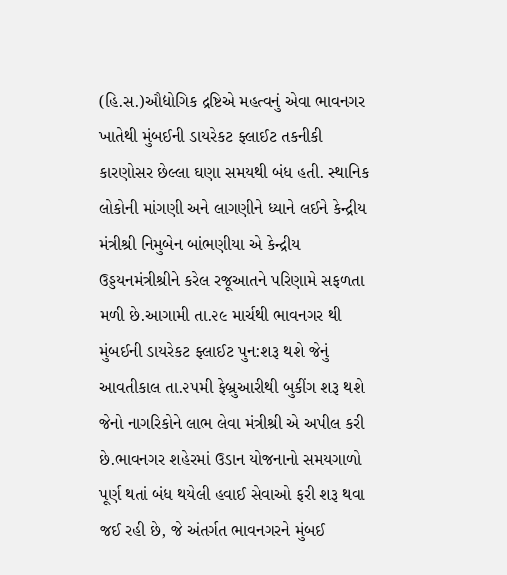(હિ.સ.)ઔદ્યોગિક દ્રષ્ટિએ મહત્વનું એવા ભાવનગર ખાતેથી મુંબઈની ડાયરેકટ ફ્લાઈટ તકનીકી કારણોસર છેલ્લા ઘણા સમયથી બંધ હતી. સ્થાનિક લોકોની માંગણી અને લાગણીને ધ્યાને લઈને કેન્દ્રીય મંત્રીશ્રી નિમુબેન બાંભણીયા એ કેન્દ્રીય ઉડ્ડયનમંત્રીશ્રીને કરેલ રજૂઆતને પરિણામે સફળતા મળી છે.આગામી તા.૨૯ માર્ચથી ભાવનગર થી મુંબઈની ડાયરેકટ ફ્લાઈટ પુન:શરૂ થશે જેનું આવતીકાલ તા.૨૫મી ફેબ્રુઆરીથી બુકીંગ શરૂ થશે જેનો નાગરિકોને લાભ લેવા મંત્રીશ્રી એ અપીલ કરી છે.ભાવનગર શહેરમાં ઉડાન યોજનાનો સમયગાળો પૂર્ણ થતાં બંધ થયેલી હવાઈ સેવાઓ ફરી શરૂ થવા જઈ રહી છે, જે અંતર્ગત ભાવનગરને મુંબઈ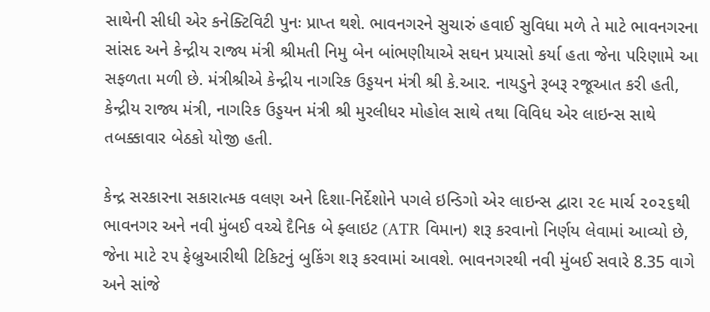સાથેની સીધી એર કનેક્ટિવિટી પુનઃ પ્રાપ્ત થશે. ભાવનગરને સુચારું હવાઈ સુવિધા મળે તે માટે ભાવનગરના સાંસદ અને કેન્દ્રીય રાજ્ય મંત્રી શ્રીમતી નિમુ બેન બાંભણીયાએ સઘન પ્રયાસો કર્યા હતા જેના પરિણામે આ સફળતા મળી છે. મંત્રીશ્રીએ કેન્દ્રીય નાગરિક ઉડ્ડયન મંત્રી શ્રી કે.આર. નાયડુને રૂબરૂ રજૂઆત કરી હતી, કેન્દ્રીય રાજ્ય મંત્રી, નાગરિક ઉડ્ડયન મંત્રી શ્રી મુરલીધર મોહોલ સાથે તથા વિવિધ એર લાઇન્સ સાથે તબક્કાવાર બેઠકો યોજી હતી.

કેન્દ્ર સરકારના સકારાત્મક વલણ અને દિશા-નિર્દેશોને પગલે ઇન્ડિગો એર લાઇન્સ દ્વારા ૨૯ માર્ચ ૨૦૨૬થી ભાવનગર અને નવી મુંબઈ વચ્ચે દૈનિક બે ફ્લાઇટ (ATR વિમાન) શરૂ કરવાનો નિર્ણય લેવામાં આવ્યો છે, જેના માટે ૨૫ ફેબ્રુઆરીથી ટિકિટનું બુકિંગ શરૂ કરવામાં આવશે. ભાવનગરથી નવી મુંબઈ સવારે 8.35 વાગે અને સાંજે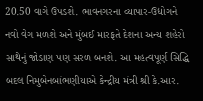20.50 વાગે ઉપડશે. ભાવનગરના વ્યાપાર-ઉદ્યોગને નવો વેગ મળશે અને મુંબઈ મારફતે દેશના અન્ય શહેરો સાથેનું જોડાણ પણ સરળ બનશે. આ મહત્વપૂર્ણ સિદ્ધિ બદલ નિમુબેનબાંભણીયાએ કેન્દ્રીય મંત્રી શ્રી કે.આર.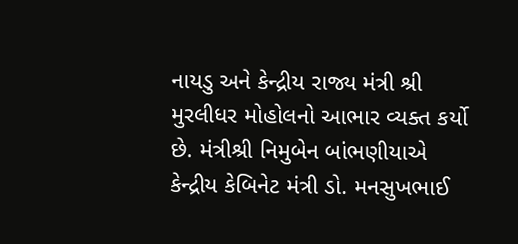નાયડુ અને કેન્દ્રીય રાજ્ય મંત્રી શ્રી મુરલીધર મોહોલનો આભાર વ્યક્ત કર્યો છે. મંત્રીશ્રી નિમુબેન બાંભણીયાએ કેન્દ્રીય કેબિનેટ મંત્રી ડો. મનસુખભાઈ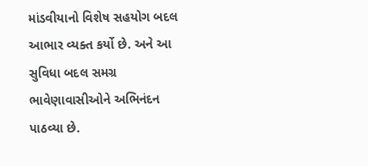માંડવીયાનો વિશેષ સહયોગ બદલ આભાર વ્યક્ત કર્યો છે. અને આ સુવિધા બદલ સમગ્ર ભાવેણાવાસીઓને અભિનંદન પાઠવ્યા છે.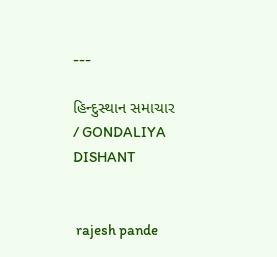---

હિન્દુસ્થાન સમાચાર / GONDALIYA DISHANT


 rajesh pande